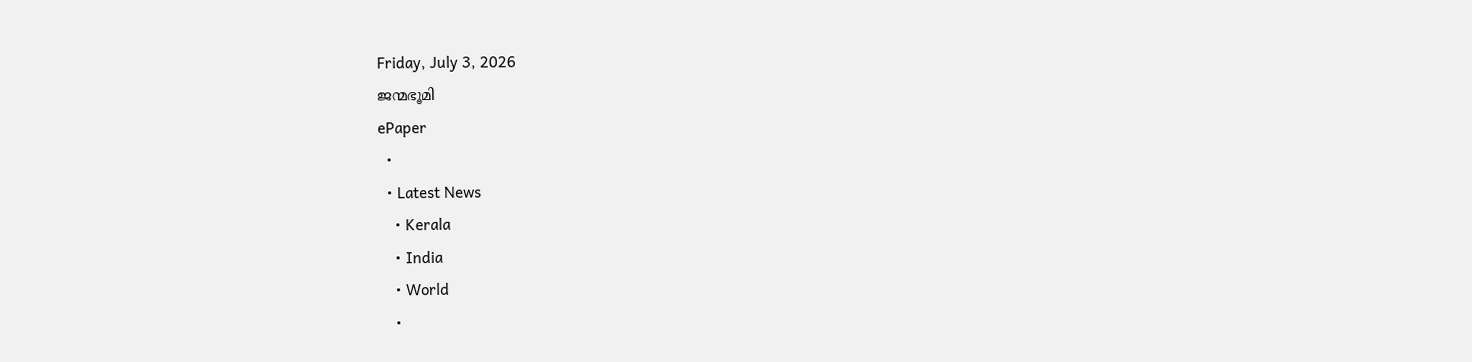Friday, July 3, 2026
ജന്മഭൂമി
ePaper
  •
  • Latest News
    • Kerala
    • India
    • World
    •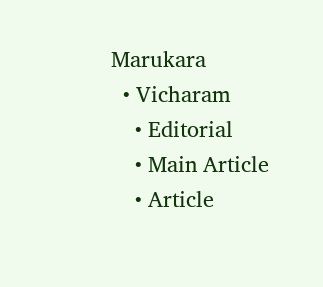Marukara
  • Vicharam
    • Editorial
    • Main Article
    • Article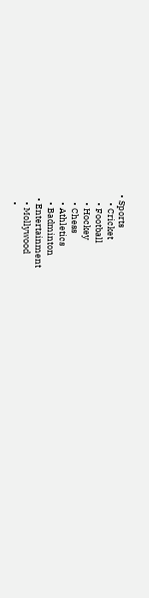• Sports
    • Cricket
    • Football
    • Hockey
    • Chess
    • Athletics
    • Badminton
  • Entertainment
    • Mollywood
    •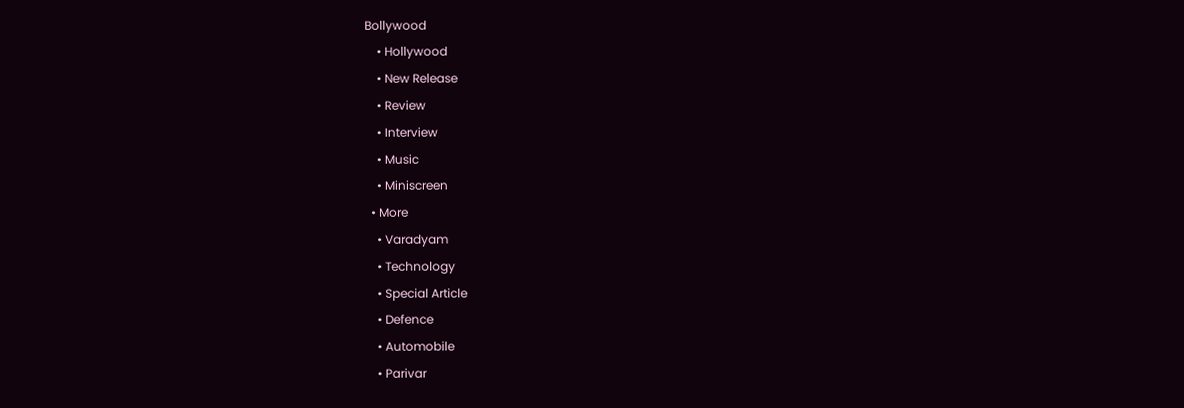Bollywood
    • Hollywood
    • New Release
    • Review
    • Interview
    • Music
    • Miniscreen
  • More
    • Varadyam
    • Technology
    • Special Article
    • Defence
    • Automobile
    • Parivar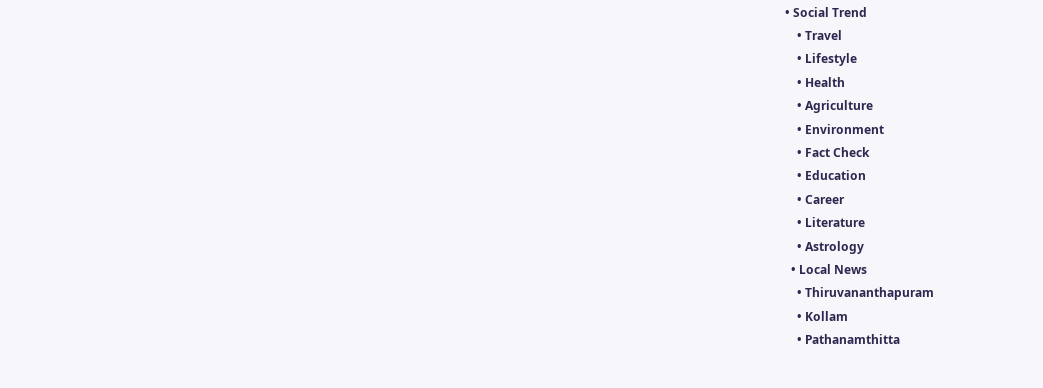• Social Trend
    • Travel
    • Lifestyle
    • Health
    • Agriculture
    • Environment
    • Fact Check
    • Education
    • Career
    • Literature
    • Astrology
  • Local News
    • Thiruvananthapuram
    • Kollam
    • Pathanamthitta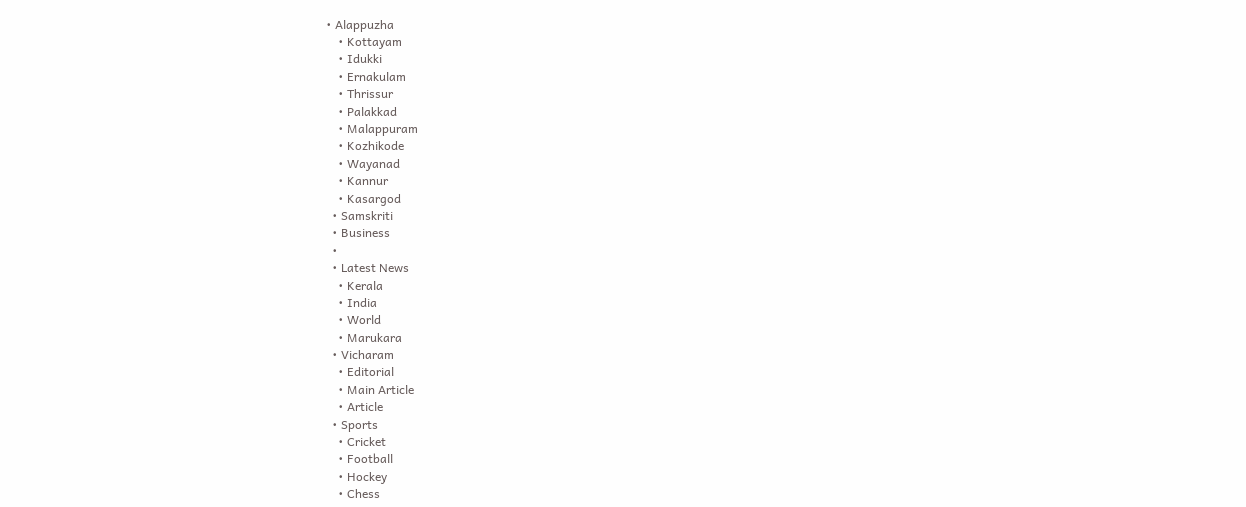• Alappuzha
    • Kottayam
    • Idukki
    • Ernakulam
    • Thrissur
    • Palakkad
    • Malappuram
    • Kozhikode
    • Wayanad
    • Kannur
    • Kasargod
  • Samskriti
  • Business
  •
  • Latest News
    • Kerala
    • India
    • World
    • Marukara
  • Vicharam
    • Editorial
    • Main Article
    • Article
  • Sports
    • Cricket
    • Football
    • Hockey
    • Chess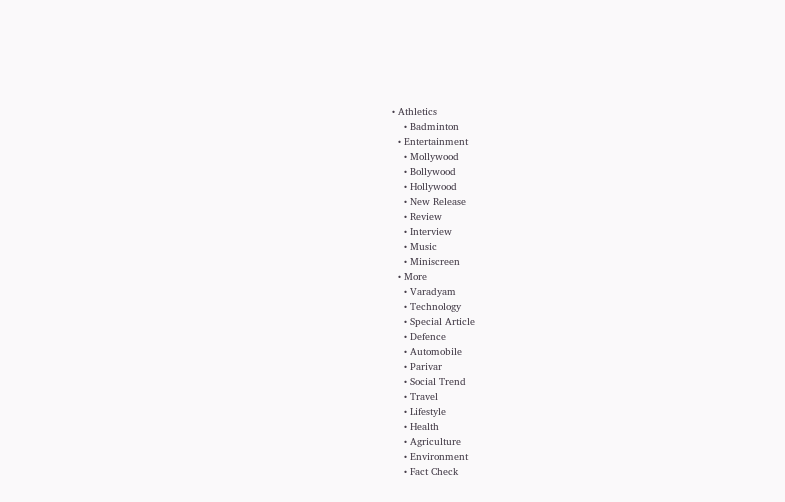• Athletics
    • Badminton
  • Entertainment
    • Mollywood
    • Bollywood
    • Hollywood
    • New Release
    • Review
    • Interview
    • Music
    • Miniscreen
  • More
    • Varadyam
    • Technology
    • Special Article
    • Defence
    • Automobile
    • Parivar
    • Social Trend
    • Travel
    • Lifestyle
    • Health
    • Agriculture
    • Environment
    • Fact Check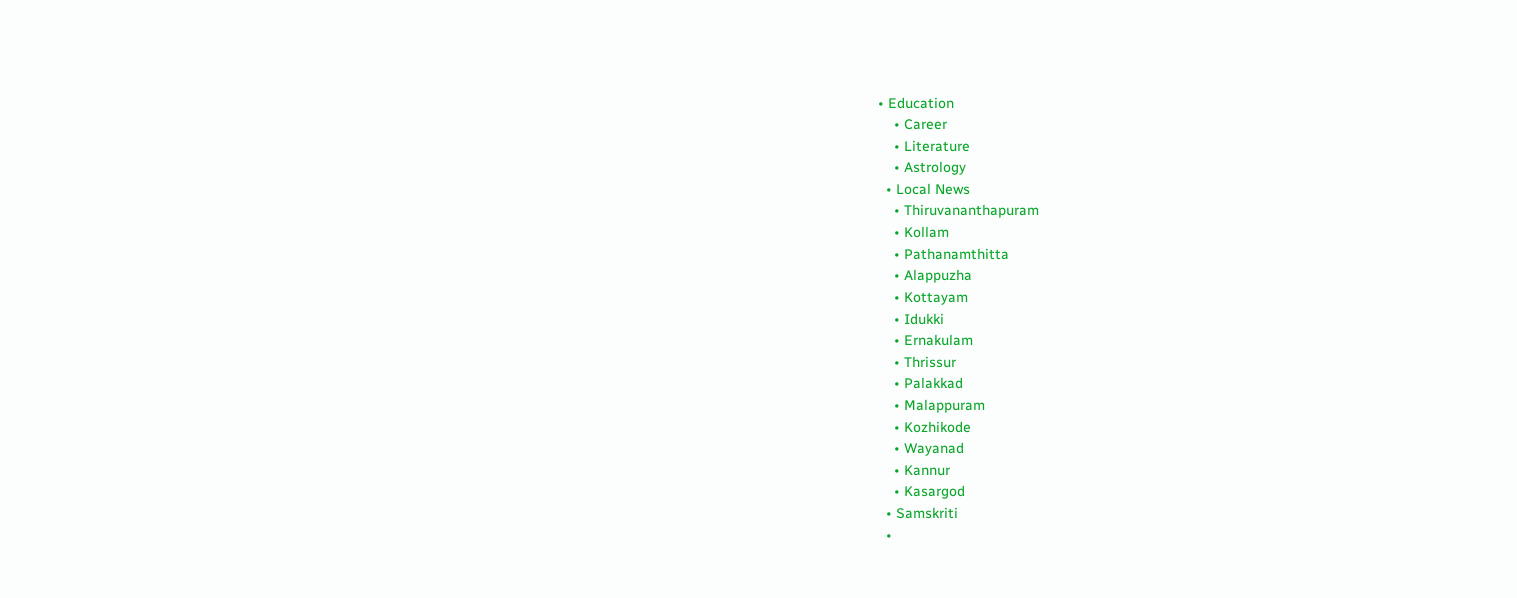• Education
    • Career
    • Literature
    • Astrology
  • Local News
    • Thiruvananthapuram
    • Kollam
    • Pathanamthitta
    • Alappuzha
    • Kottayam
    • Idukki
    • Ernakulam
    • Thrissur
    • Palakkad
    • Malappuram
    • Kozhikode
    • Wayanad
    • Kannur
    • Kasargod
  • Samskriti
  •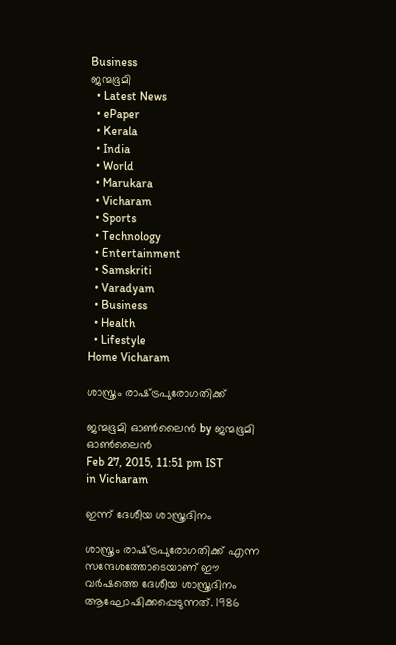Business
ജന്മഭൂമി
  • Latest News
  • ePaper
  • Kerala
  • India
  • World
  • Marukara
  • Vicharam
  • Sports
  • Technology
  • Entertainment
  • Samskriti
  • Varadyam
  • Business
  • Health
  • Lifestyle
Home Vicharam

ശാസ്ത്രം രാഷ്‌ട്രപുരോഗതിക്ക്

ജന്മഭൂമി ഓണ്‍ലൈന്‍ by ജന്മഭൂമി ഓണ്‍ലൈന്‍
Feb 27, 2015, 11:51 pm IST
in Vicharam

ഇന്ന് ദേശീയ ശാസ്ത്രദിനം

ശാസ്ത്രം രാഷ്‌ട്രപുരോഗതിക്ക് എന്ന സന്ദേശത്തോടെയാണ് ഈ വര്‍ഷത്തെ ദേശീയ ശാസ്ത്രദിനം ആഘോഷിക്കപ്പെടുന്നത്. 1986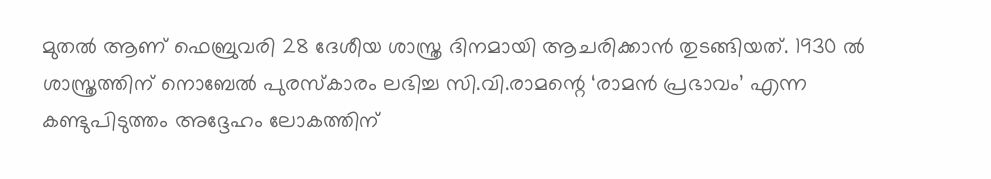മുതല്‍ ആണ് ഫെബ്രുവരി 28 ദേശീയ ശാസ്ത്ര ദിനമായി ആചരിക്കാന്‍ തുടങ്ങിയത്. 1930 ല്‍ ശാസ്ത്രത്തിന് നൊബേല്‍ പുരസ്‌കാരം ലഭിച്ച സി.വി.രാമന്റെ ‘രാമന്‍ പ്രഭാവം’ എന്ന കണ്ടുപിടുത്തം അദ്ദേഹം ലോകത്തിന്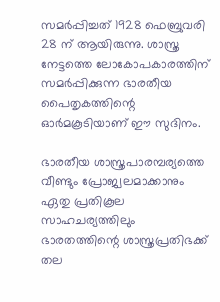സമര്‍പ്പിച്ചത് 1928 ഫെബ്രുവരി 28 ന് ആയിരുന്നു. ശാസ്ത്ര നേട്ടത്തെ ലോകോപകാരത്തിന് സമര്‍പ്പിക്കുന്ന ഭാരതീയ പൈതൃകത്തിന്റെ ഓര്‍മകൂടിയാണ് ഈ സുദിനം.

ഭാരതീയ ശാസ്ത്രപാരമ്പര്യത്തെ വീണ്ടും പ്രോജ്വലമാക്കാനും ഏതു പ്രതികൂല സാഹചര്യത്തിലും ഭാരതത്തിന്റെ ശാസ്ത്രപ്രതിഭക്ക് തല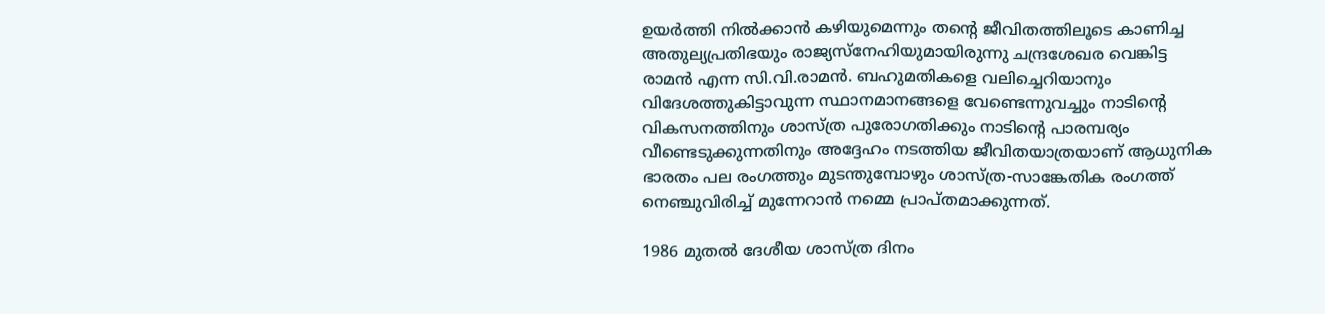ഉയര്‍ത്തി നില്‍ക്കാന്‍ കഴിയുമെന്നും തന്റെ ജീവിതത്തിലൂടെ കാണിച്ച അതുല്യപ്രതിഭയും രാജ്യസ്‌നേഹിയുമായിരുന്നു ചന്ദ്രശേഖര വെങ്കിട്ട രാമന്‍ എന്ന സി.വി.രാമന്‍. ബഹുമതികളെ വലിച്ചെറിയാനും വിദേശത്തുകിട്ടാവുന്ന സ്ഥാനമാനങ്ങളെ വേണ്ടെന്നുവച്ചും നാടിന്റെ വികസനത്തിനും ശാസ്ത്ര പുരോഗതിക്കും നാടിന്റെ പാരമ്പര്യം വീണ്ടെടുക്കുന്നതിനും അദ്ദേഹം നടത്തിയ ജീവിതയാത്രയാണ് ആധുനിക ഭാരതം പല രംഗത്തും മുടന്തുമ്പോഴും ശാസ്ത്ര-സാങ്കേതിക രംഗത്ത് നെഞ്ചുവിരിച്ച് മുന്നേറാന്‍ നമ്മെ പ്രാപ്തമാക്കുന്നത്.

1986 മുതല്‍ ദേശീയ ശാസ്ത്ര ദിനം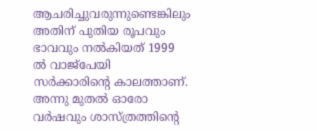ആചരിച്ചുവരുന്നുണ്ടെങ്കിലും അതിന് പുതിയ രൂപവും ഭാവവും നല്‍കിയത് 1999 ല്‍ വാജ്‌പേയി സര്‍ക്കാരിന്റെ കാലത്താണ്. അന്നു മുതല്‍ ഓരോ വര്‍ഷവും ശാസ്ത്രത്തിന്റെ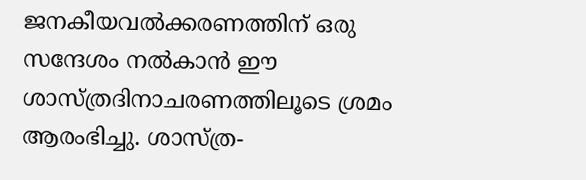ജനകീയവല്‍ക്കരണത്തിന് ഒരു സന്ദേശം നല്‍കാന്‍ ഈ ശാസ്ത്രദിനാചരണത്തിലൂടെ ശ്രമം ആരംഭിച്ചു. ശാസ്ത്ര-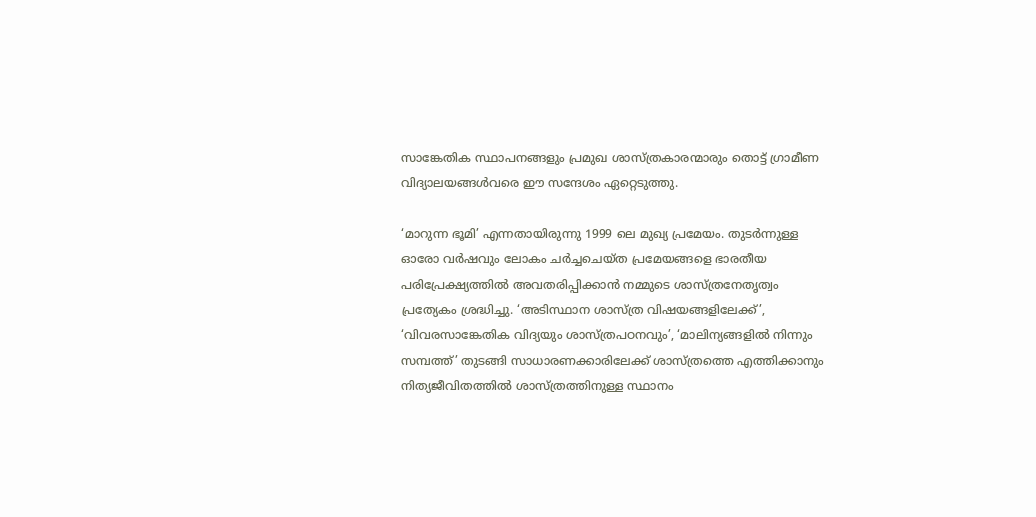സാങ്കേതിക സ്ഥാപനങ്ങളും പ്രമുഖ ശാസ്ത്രകാരന്മാരും തൊട്ട് ഗ്രാമീണ വിദ്യാലയങ്ങള്‍വരെ ഈ സന്ദേശം ഏറ്റെടുത്തു.

‘മാറുന്ന ഭൂമി’ എന്നതായിരുന്നു 1999 ലെ മുഖ്യ പ്രമേയം. തുടര്‍ന്നുള്ള ഓരോ വര്‍ഷവും ലോകം ചര്‍ച്ചചെയ്ത പ്രമേയങ്ങളെ ഭാരതീയ പരിപ്രേക്ഷ്യത്തില്‍ അവതരിപ്പിക്കാന്‍ നമ്മുടെ ശാസ്ത്രനേതൃത്വം പ്രത്യേകം ശ്രദ്ധിച്ചു. ‘അടിസ്ഥാന ശാസ്ത്ര വിഷയങ്ങളിലേക്ക്’, ‘വിവരസാങ്കേതിക വിദ്യയും ശാസ്ത്രപഠനവും’, ‘മാലിന്യങ്ങളില്‍ നിന്നും സമ്പത്ത്’ തുടങ്ങി സാധാരണക്കാരിലേക്ക് ശാസ്ത്രത്തെ എത്തിക്കാനും നിത്യജീവിതത്തില്‍ ശാസ്ത്രത്തിനുള്ള സ്ഥാനം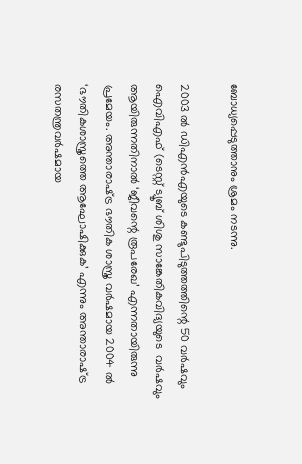ബോധ്യപ്പെടുത്താനും ശ്രമം നടന്നു.

2003 ല്‍ ഡിഎന്‍എയുടെ കണ്ടുപിടുത്തത്തിന്റെ 50 വര്‍ഷവും ഐവിഎഫ് (ടെസ്റ്റ് ട്യൂബ് ശിശു സാങ്കേതികവിദ്യയുടെ  വര്‍ഷവും ആയിരുന്നതിനാല്‍ ‘ജീവന്റെ രൂപരേഖ’ എന്നതായിരുന്നു പ്രമേയം. അന്താരാഷ്‌ട്ര ഭൗതിക ശാസ്ത്ര വര്‍ഷമായ 2004 ല്‍ ‘ഭൗതികശാസ്ത്രത്തെ ആഘോഷിക്കുക’ എന്നും അന്താരാഷ്‌ട്ര രസതന്ത്രവര്‍ഷമായ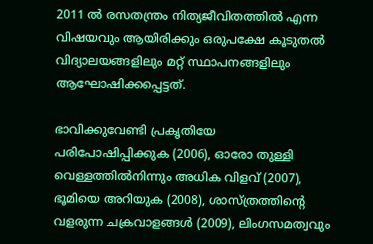2011 ല്‍ രസതന്ത്രം നിത്യജീവിതത്തില്‍ എന്ന വിഷയവും ആയിരിക്കും ഒരുപക്ഷേ കൂടുതല്‍ വിദ്യാലയങ്ങളിലും മറ്റ് സ്ഥാപനങ്ങളിലും ആഘോഷിക്കപ്പെട്ടത്.

ഭാവിക്കുവേണ്ടി പ്രകൃതിയേ പരിപോഷിപ്പിക്കുക (2006), ഓരോ തുള്ളി വെള്ളത്തില്‍നിന്നും അധിക വിളവ് (2007), ഭൂമിയെ അറിയുക (2008), ശാസ്ത്രത്തിന്റെ വളരുന്ന ചക്രവാളങ്ങള്‍ (2009), ലിംഗസമത്വവും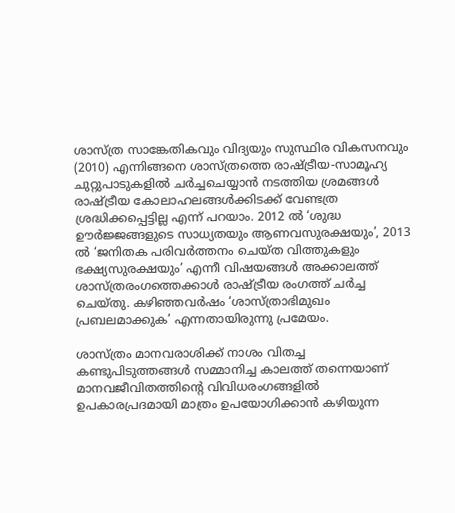ശാസ്ത്ര സാങ്കേതികവും വിദ്യയും സുസ്ഥിര വികസനവും (2010) എന്നിങ്ങനെ ശാസ്ത്രത്തെ രാഷ്‌ട്രീയ-സാമൂഹ്യ ചുറ്റുപാടുകളില്‍ ചര്‍ച്ചചെയ്യാന്‍ നടത്തിയ ശ്രമങ്ങള്‍ രാഷ്‌ട്രീയ കോലാഹലങ്ങള്‍ക്കിടക്ക് വേണ്ടത്ര ശ്രദ്ധിക്കപ്പെട്ടില്ല എന്ന് പറയാം. 2012 ല്‍ ‘ശുദ്ധ ഊര്‍ജ്ജങ്ങളുടെ സാധ്യതയും ആണവസുരക്ഷയും’, 2013 ല്‍ ‘ജനിതക പരിവര്‍ത്തനം ചെയ്ത വിത്തുകളും ഭക്ഷ്യസുരക്ഷയും’ എന്നീ വിഷയങ്ങള്‍ അക്കാലത്ത് ശാസ്ത്രരംഗത്തെക്കാള്‍ രാഷ്‌ട്രീയ രംഗത്ത് ചര്‍ച്ച ചെയ്തു. കഴിഞ്ഞവര്‍ഷം ‘ശാസ്ത്രാഭിമുഖം പ്രബലമാക്കുക’ എന്നതായിരുന്നു പ്രമേയം.

ശാസ്ത്രം മാനവരാശിക്ക് നാശം വിതച്ച കണ്ടുപിടുത്തങ്ങള്‍ സമ്മാനിച്ച കാലത്ത് തന്നെയാണ് മാനവജീവിതത്തിന്റെ വിവിധരംഗങ്ങളില്‍ ഉപകാരപ്രദമായി മാത്രം ഉപയോഗിക്കാന്‍ കഴിയുന്ന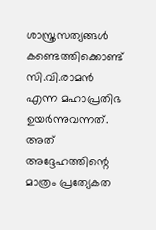ശാസ്ത്രസത്യങ്ങള്‍ കണ്ടെത്തിക്കൊണ്ട് സി.വി.രാമന്‍ എന്ന മഹാപ്രതിഭ ഉയര്‍ന്നുവന്നത്. അത് അദ്ദേഹത്തിന്റെ മാത്രം പ്രത്യേകത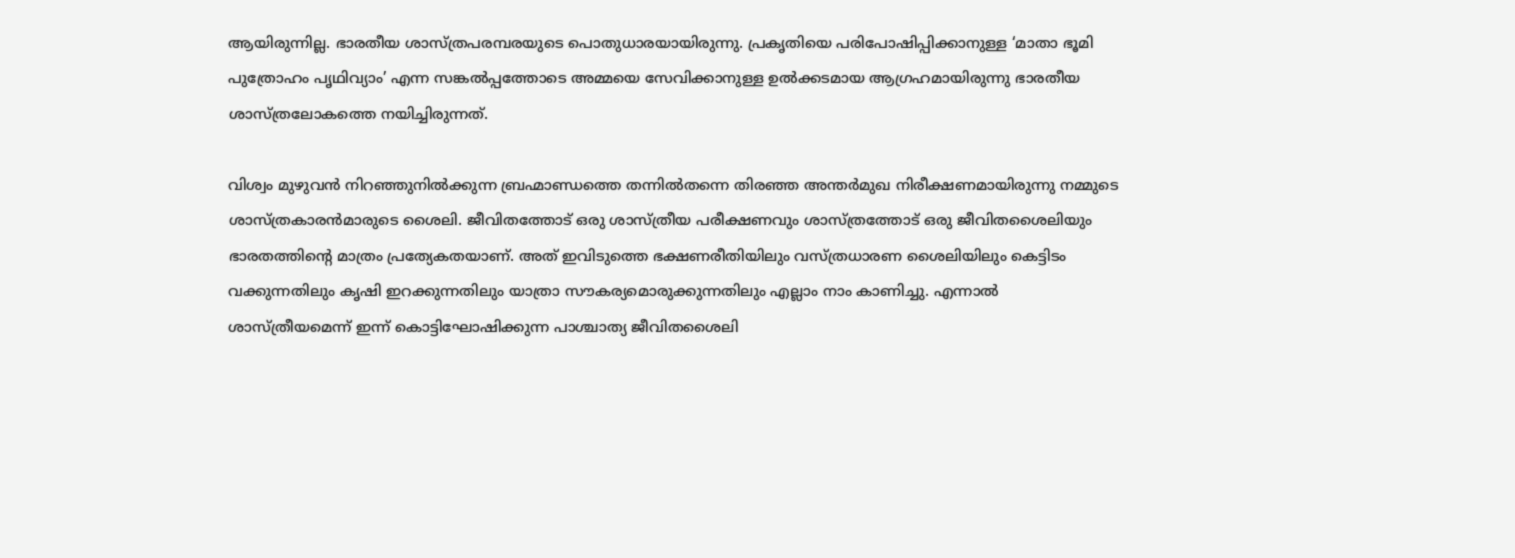ആയിരുന്നില്ല. ഭാരതീയ ശാസ്ത്രപരമ്പരയുടെ പൊതുധാരയായിരുന്നു. പ്രകൃതിയെ പരിപോഷിപ്പിക്കാനുള്ള ‘മാതാ ഭൂമി പുത്രോഹം പൃഥിവ്യാം’ എന്ന സങ്കല്‍പ്പത്തോടെ അമ്മയെ സേവിക്കാനുള്ള ഉല്‍ക്കടമായ ആഗ്രഹമായിരുന്നു ഭാരതീയ ശാസ്ത്രലോകത്തെ നയിച്ചിരുന്നത്.

വിശ്വം മുഴുവന്‍ നിറഞ്ഞുനില്‍ക്കുന്ന ബ്രഹ്മാണ്ഡത്തെ തന്നില്‍തന്നെ തിരഞ്ഞ അന്തര്‍മുഖ നിരീക്ഷണമായിരുന്നു നമ്മുടെ ശാസ്ത്രകാരന്‍മാരുടെ ശൈലി. ജീവിതത്തോട് ഒരു ശാസ്ത്രീയ പരീക്ഷണവും ശാസ്ത്രത്തോട് ഒരു ജീവിതശൈലിയും ഭാരതത്തിന്റെ മാത്രം പ്രത്യേകതയാണ്. അത് ഇവിടുത്തെ ഭക്ഷണരീതിയിലും വസ്ത്രധാരണ ശൈലിയിലും കെട്ടിടം വക്കുന്നതിലും കൃഷി ഇറക്കുന്നതിലും യാത്രാ സൗകര്യമൊരുക്കുന്നതിലും എല്ലാം നാം കാണിച്ചു. എന്നാല്‍ ശാസ്ത്രീയമെന്ന് ഇന്ന് കൊട്ടിഘോഷിക്കുന്ന പാശ്ചാത്യ ജീവിതശൈലി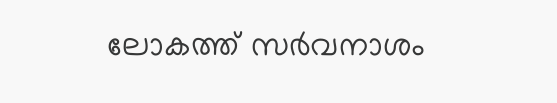ലോകത്ത് സര്‍വനാശം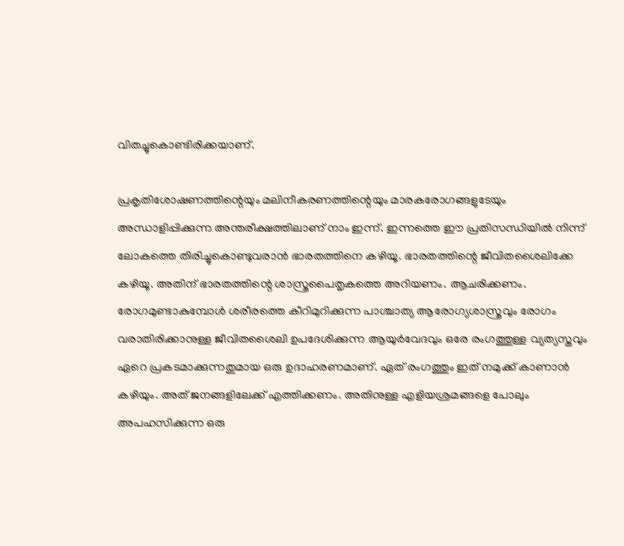വിതച്ചുകൊണ്ടിരിക്കയാണ്.

പ്രകൃതിശോഷണത്തിന്റെയും മലിനീകരണത്തിന്റെയും മാരകരോഗങ്ങളുടേയും അന്ധാളിപ്പിക്കുന്ന അന്തരീക്ഷത്തിലാണ് നാം ഇന്ന്. ഇന്നത്തെ ഈ പ്രതിസന്ധിയില്‍ നിന്ന് ലോകത്തെ തിരിച്ചുകൊണ്ടുവരാന്‍ ഭാരതത്തിനെ കഴിയൂ. ഭാരതത്തിന്റെ ജീവിതശൈലിക്കേ കഴിയൂ. അതിന് ഭാരതത്തിന്റെ ശാസ്ത്രപൈതൃകത്തെ അറിയണം. ആചരിക്കണം. രോഗമുണ്ടാകുമ്പോള്‍ ശരീരത്തെ കീറിമുറിക്കുന്ന പാശ്ചാത്യ ആരോഗ്യശാസ്ത്രവും രോഗം വരാതിരിക്കാനുള്ള ജീവിതശൈലി ഉപദേശിക്കുന്ന ആയുര്‍വേദവും ഒരേ രംഗത്തുള്ള വ്യത്യസ്തവും ഏറെ പ്രകടമാക്കുന്നതുമായ ഒരു ഉദാഹരണമാണ്. ഏത് രംഗത്തും ഇത് നമുക്ക് കാണാന്‍ കഴിയും. അത് ജനങ്ങളിലേക്ക് എത്തിക്കണം. അതിനുള്ള എളിയശ്രമങ്ങളെ പോലും അപഹസിക്കുന്ന ഒരു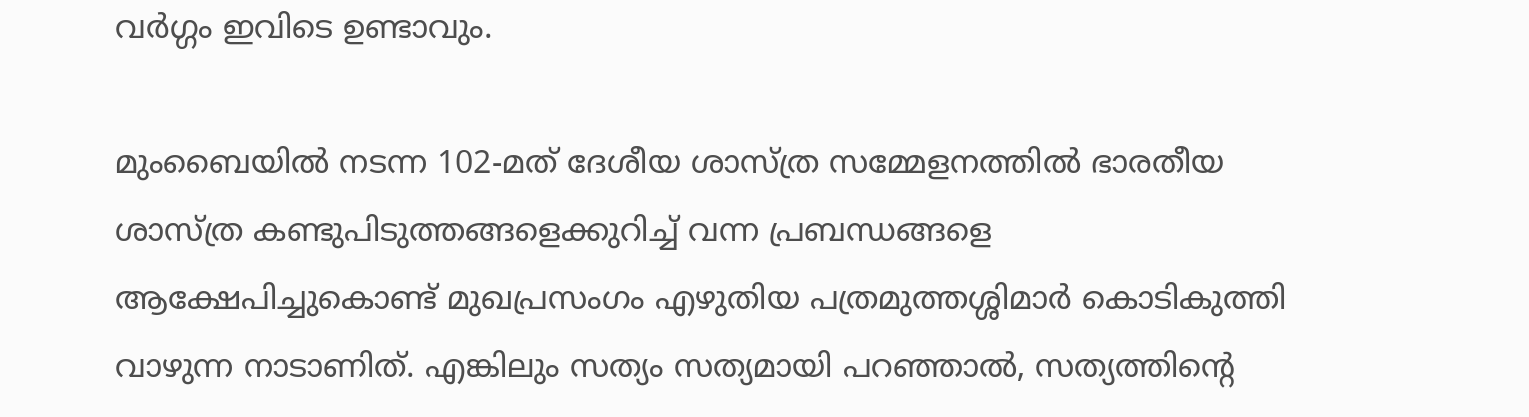വര്‍ഗ്ഗം ഇവിടെ ഉണ്ടാവും.

മുംബൈയില്‍ നടന്ന 102-മത് ദേശീയ ശാസ്ത്ര സമ്മേളനത്തില്‍ ഭാരതീയ ശാസ്ത്ര കണ്ടുപിടുത്തങ്ങളെക്കുറിച്ച് വന്ന പ്രബന്ധങ്ങളെ ആക്ഷേപിച്ചുകൊണ്ട് മുഖപ്രസംഗം എഴുതിയ പത്രമുത്തശ്ശിമാര്‍ കൊടികുത്തി വാഴുന്ന നാടാണിത്. എങ്കിലും സത്യം സത്യമായി പറഞ്ഞാല്‍, സത്യത്തിന്റെ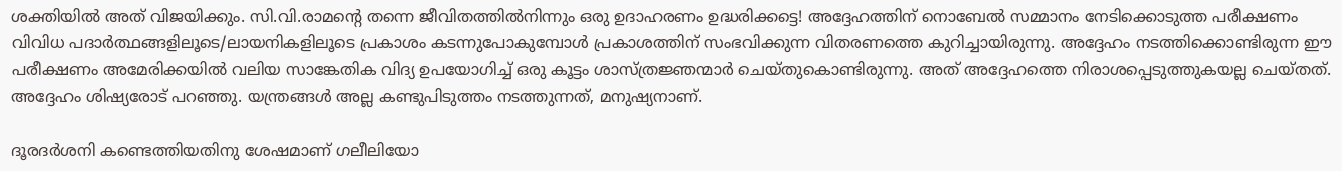ശക്തിയില്‍ അത് വിജയിക്കും. സി.വി.രാമന്റെ തന്നെ ജീവിതത്തില്‍നിന്നും ഒരു ഉദാഹരണം ഉദ്ധരിക്കട്ടെ! അദ്ദേഹത്തിന് നൊബേല്‍ സമ്മാനം നേടിക്കൊടുത്ത പരീക്ഷണം വിവിധ പദാര്‍ത്ഥങ്ങളിലൂടെ/ലായനികളിലൂടെ പ്രകാശം കടന്നുപോകുമ്പോള്‍ പ്രകാശത്തിന് സംഭവിക്കുന്ന വിതരണത്തെ കുറിച്ചായിരുന്നു. അദ്ദേഹം നടത്തിക്കൊണ്ടിരുന്ന ഈ പരീക്ഷണം അമേരിക്കയില്‍ വലിയ സാങ്കേതിക വിദ്യ ഉപയോഗിച്ച് ഒരു കൂട്ടം ശാസ്ത്രജ്ഞന്മാര്‍ ചെയ്തുകൊണ്ടിരുന്നു. അത് അദ്ദേഹത്തെ നിരാശപ്പെടുത്തുകയല്ല ചെയ്തത്. അദ്ദേഹം ശിഷ്യരോട് പറഞ്ഞു. യന്ത്രങ്ങള്‍ അല്ല കണ്ടുപിടുത്തം നടത്തുന്നത്, മനുഷ്യനാണ്.

ദൂരദര്‍ശനി കണ്ടെത്തിയതിനു ശേഷമാണ് ഗലീലിയോ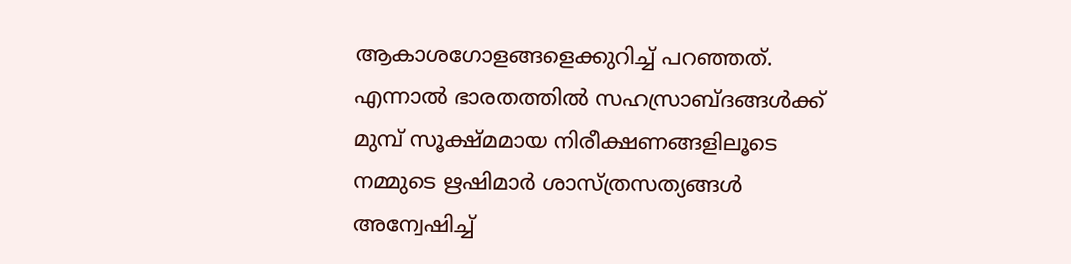ആകാശഗോളങ്ങളെക്കുറിച്ച് പറഞ്ഞത്. എന്നാല്‍ ഭാരതത്തില്‍ സഹസ്രാബ്ദങ്ങള്‍ക്ക് മുമ്പ് സൂക്ഷ്മമായ നിരീക്ഷണങ്ങളിലൂടെ നമ്മുടെ ഋഷിമാര്‍ ശാസ്ത്രസത്യങ്ങള്‍ അന്വേഷിച്ച്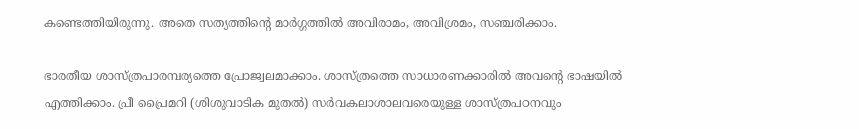കണ്ടെത്തിയിരുന്നു. അതെ സത്യത്തിന്റെ മാര്‍ഗ്ഗത്തില്‍ അവിരാമം, അവിശ്രമം, സഞ്ചരിക്കാം.

ഭാരതീയ ശാസ്ത്രപാരമ്പര്യത്തെ പ്രോജ്വലമാക്കാം. ശാസ്ത്രത്തെ സാധാരണക്കാരില്‍ അവന്റെ ഭാഷയില്‍ എത്തിക്കാം. പ്രീ പ്രൈമറി (ശിശുവാടിക മുതല്‍) സര്‍വകലാശാലവരെയുള്ള ശാസ്ത്രപഠനവും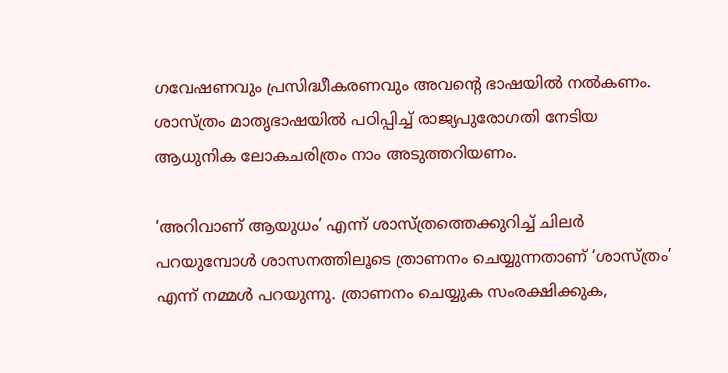ഗവേഷണവും പ്രസിദ്ധീകരണവും അവന്റെ ഭാഷയില്‍ നല്‍കണം. ശാസ്ത്രം മാതൃഭാഷയില്‍ പഠിപ്പിച്ച് രാജ്യപുരോഗതി നേടിയ ആധുനിക ലോകചരിത്രം നാം അടുത്തറിയണം.

‘അറിവാണ് ആയുധം’ എന്ന് ശാസ്ത്രത്തെക്കുറിച്ച് ചിലര്‍ പറയുമ്പോള്‍ ശാസനത്തിലൂടെ ത്രാണനം ചെയ്യുന്നതാണ് ‘ശാസ്ത്രം’ എന്ന് നമ്മള്‍ പറയുന്നു. ത്രാണനം ചെയ്യുക സംരക്ഷിക്കുക,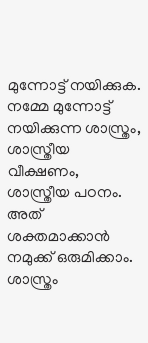മുന്നോട്ട് നയിക്കുക. നമ്മേ മുന്നോട്ട് നയിക്കുന്ന ശാസ്ത്രം, ശാസ്ത്രീയ വീക്ഷണം, ശാസ്ത്രീയ പഠനം. അത് ശക്തമാക്കാന്‍ നമുക്ക് ഒരുമിക്കാം. ശാസ്ത്രം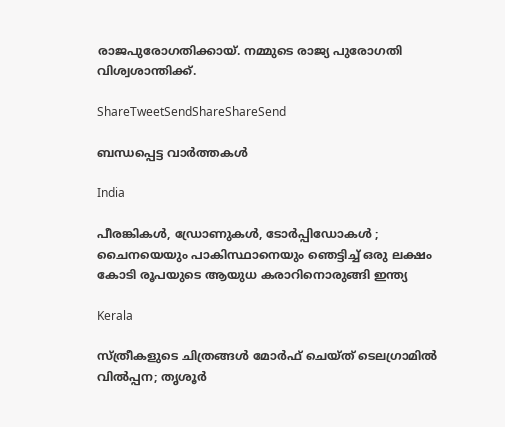രാജപുരോഗതിക്കായ്. നമ്മുടെ രാജ്യ പുരോഗതി വിശ്വശാന്തിക്ക്.

ShareTweetSendShareShareSend

ബന്ധപ്പെട്ട വാര്‍ത്തകള്‍

India

പീരങ്കികൾ, ഡ്രോണുകൾ, ടോർപ്പിഡോകൾ ; ചൈനയെയും പാകിസ്ഥാനെയും ഞെട്ടിച്ച് ഒരു ലക്ഷം കോടി രൂപയുടെ ആയുധ കരാറിനൊരുങ്ങി ഇന്ത്യ

Kerala

സ്ത്രീകളുടെ ചിത്രങ്ങൾ മോർഫ്‌ ചെയ്ത്‌ ടെലഗ്രാമിൽ വിൽപ്പന; തൃശൂർ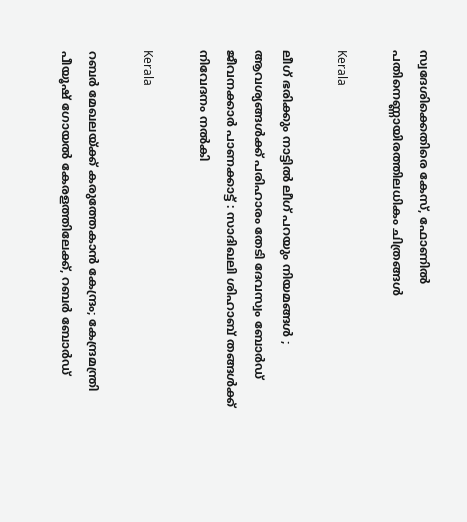സ്വദേശിക്കെതിരെ കേസ്, ഫോണിൽ പതിനെണ്ണായിരത്തിലധികം ചിത്രങ്ങൾ

Kerala

ലീഗ് ഭരിക്കും നാട്ടിൽ ലീഗ് പറയും നിയമങ്ങൾ ; ആവശ്യങ്ങൾക്ക് പരിഹാരം തേടി ദേവസ്വം ബോർഡ് ജീവനക്കാർ പാണക്കാട്ട് : സാദിഖലി ശിഹാബ് തങ്ങൾക്ക് നിവേദനം നൽകി

Kerala

റബർ മേഖലയ്‌ക്ക് കരുത്തേകാൻ കേന്ദ്രം; കേന്ദ്രമന്ത്രി പീയൂഷ് ഗോയൽ കേരളത്തിലേക്ക്, റബർ ബോർഡ്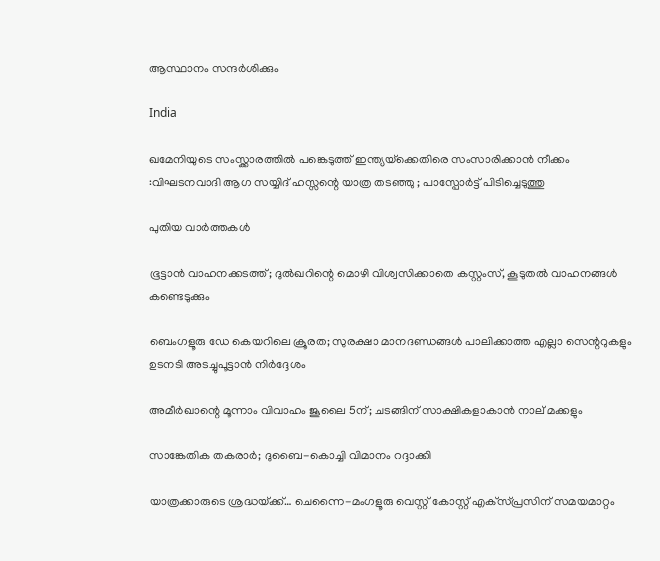ആസ്ഥാനം സന്ദർശിക്കും

India

ഖമേനിയുടെ സംസ്ക്കാരത്തിൽ പങ്കെടുത്ത് ഇന്ത്യയ്‌ക്കെതിരെ സംസാരിക്കാൻ നീക്കം :വിഘടനവാദി ആഗ സയ്യിദ് ഹസ്സന്റെ യാത്ര തടഞ്ഞു ; പാസ്പോർട്ട് പിടിച്ചെടുത്തു

പുതിയ വാര്‍ത്തകള്‍

ഭൂട്ടാൻ വാഹനക്കടത്ത്; ദുൽഖറിന്റെ മൊഴി വിശ്വസിക്കാതെ കസ്റ്റംസ്, കൂടുതൽ വാഹനങ്ങൾ കണ്ടെടുക്കും

ബെംഗളൂരു ഡേ കെയറിലെ ക്രൂരത; സുരക്ഷാ മാനദണ്ഡങ്ങൾ പാലിക്കാത്ത എല്ലാ സെന്ററുകളും ഉടനടി അടച്ചുപൂട്ടാൻ നിർദ്ദേശം

അമീര്‍ഖാന്റെ മൂന്നാം വിവാഹം ജൂലൈ 5ന്; ചടങ്ങിന് സാക്ഷികളാകാന്‍ നാല് മക്കളും

സാങ്കേതിക തകരാര്‍; ദുബൈ-കൊച്ചി വിമാനം റദ്ദാക്കി

യാത്രക്കാരുടെ ശ്രദ്ധയ്‌ക്ക്… ചെന്നൈ-മംഗളൂരു വെസ്റ്റ് കോസ്റ്റ് എക്‌സ്പ്രസിന് സമയമാറ്റം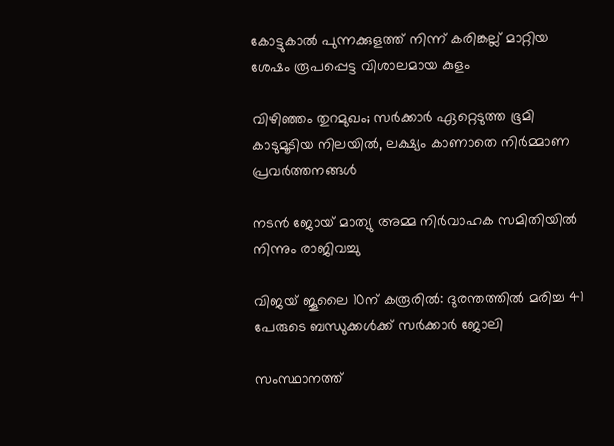കോട്ടുകാല്‍ പുന്നക്കുളത്ത് നിന്ന് കരിങ്കല്ല് മാറ്റിയ ശേഷം രൂപപ്പെട്ട വിശാലമായ കുളം

വിഴിഞ്ഞം തുറമുഖം; സര്‍ക്കാര്‍ ഏറ്റെടുത്ത ഭൂമി കാടുമൂടിയ നിലയില്‍, ലക്ഷ്യം കാണാതെ നിര്‍മ്മാണ പ്രവര്‍ത്തനങ്ങള്‍

നടൻ ജോയ് മാത്യു അമ്മ നിർവാഹക സമിതിയിൽ നിന്നും രാജിവച്ചു

വിജയ് ജൂലൈ 10ന് കരൂരിൽ: ദുരന്തത്തിൽ മരിച്ച 41 പേരുടെ ബന്ധുക്കൾക്ക് സർക്കാർ ജോലി

സംസ്ഥാനത്ത്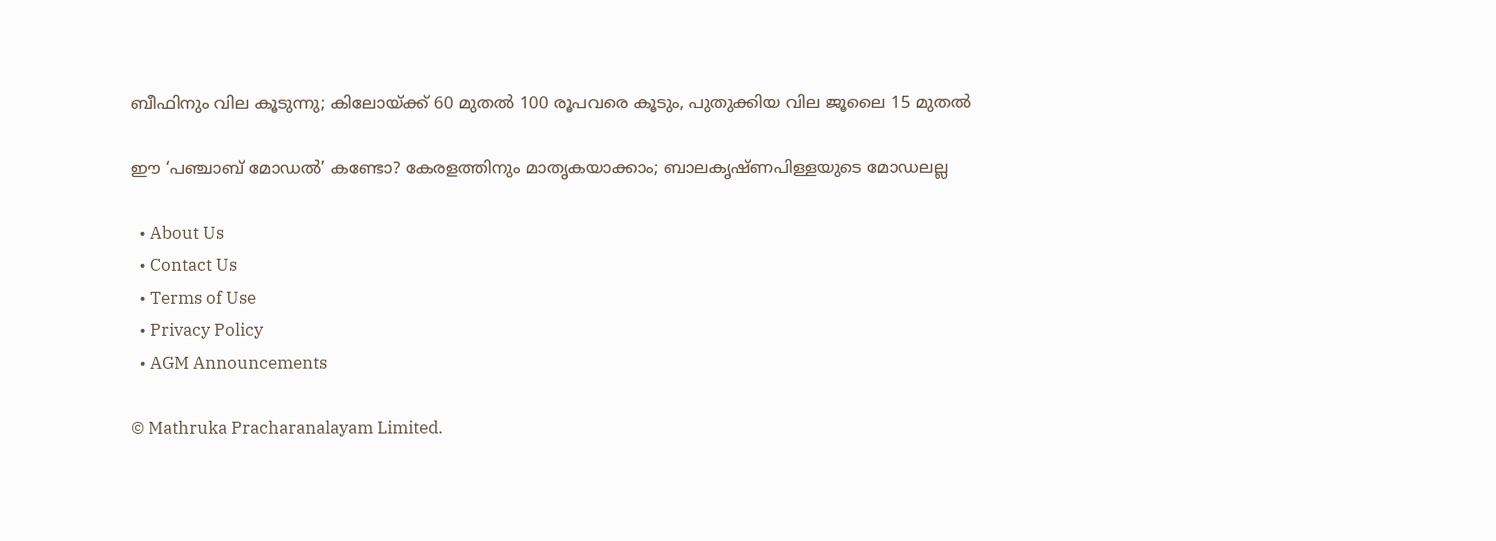ബീഫിനും വില കൂടുന്നു; കിലോയ്‌ക്ക് 60 മുതൽ 100 രൂപവരെ കൂടും, പുതുക്കിയ വില ജൂലൈ 15 മുതൽ

ഈ ‘പഞ്ചാബ് മോഡൽ’ കണ്ടോ? കേരളത്തിനും മാതൃകയാക്കാം; ബാലകൃഷ്ണപിള്ളയുടെ മോഡലല്ല

  • About Us
  • Contact Us
  • Terms of Use
  • Privacy Policy
  • AGM Announcements

© Mathruka Pracharanalayam Limited.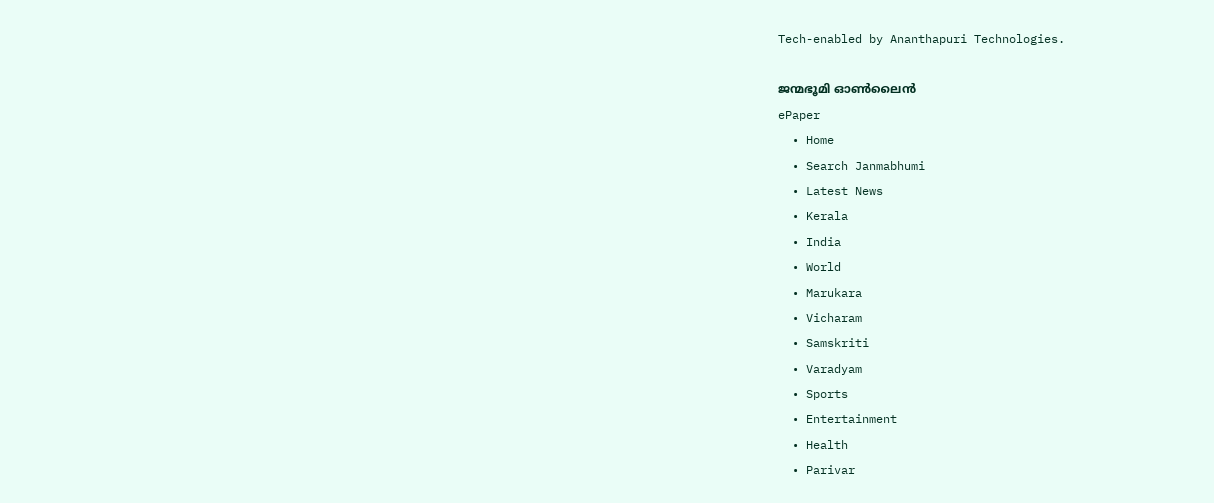Tech-enabled by Ananthapuri Technologies.

ജന്മഭൂമി ഓണ്‍ലൈന്‍
ePaper
  • Home
  • Search Janmabhumi
  • Latest News
  • Kerala
  • India
  • World
  • Marukara
  • Vicharam
  • Samskriti
  • Varadyam
  • Sports
  • Entertainment
  • Health
  • Parivar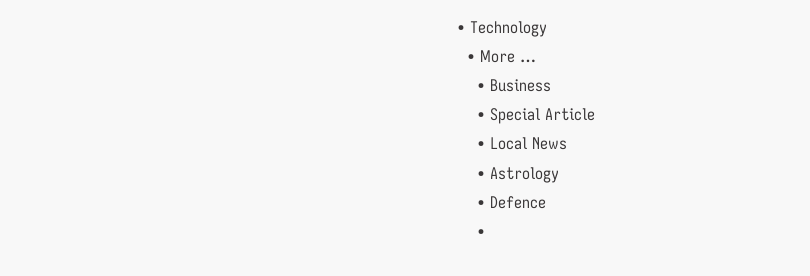• Technology
  • More …
    • Business
    • Special Article
    • Local News
    • Astrology
    • Defence
    •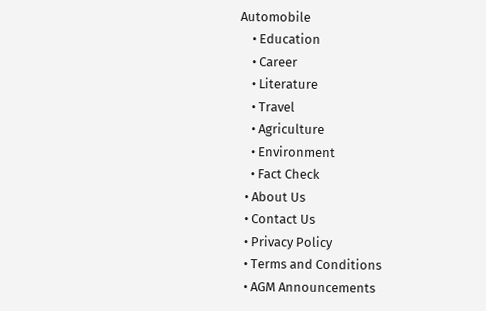Automobile
    • Education
    • Career
    • Literature
    • Travel
    • Agriculture
    • Environment
    • Fact Check
  • About Us
  • Contact Us
  • Privacy Policy
  • Terms and Conditions
  • AGM Announcements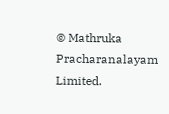© Mathruka Pracharanalayam Limited.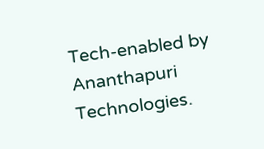Tech-enabled by Ananthapuri Technologies.